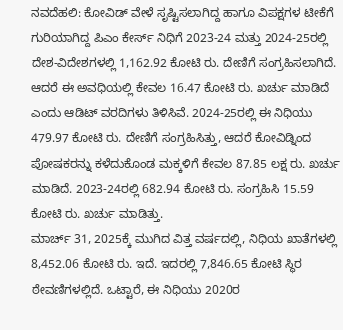ನವದೆಹಲಿ: ಕೋವಿಡ್ ವೇಳೆ ಸೃಷ್ಟಿಸಲಾಗಿದ್ದ ಹಾಗೂ ವಿಪಕ್ಷಗಳ ಟೀಕೆಗೆ ಗುರಿಯಾಗಿದ್ದ ಪಿಎಂ ಕೇರ್ಸ್ ನಿಧಿಗೆ 2023-24 ಮತ್ತು 2024-25ರಲ್ಲಿ ದೇಶ-ವಿದೇಶಗಳಲ್ಲಿ 1,162.92 ಕೋಟಿ ರು. ದೇಣಿಗೆ ಸಂಗ್ರಹಿಸಲಾಗಿದೆ. ಆದರೆ ಈ ಅವಧಿಯಲ್ಲಿ ಕೇವಲ 16.47 ಕೋಟಿ ರು. ಖರ್ಚು ಮಾಡಿದೆ ಎಂದು ಆಡಿಟ್ ವರದಿಗಳು ತಿಳಿಸಿವೆ. 2024-25ರಲ್ಲಿ ಈ ನಿಧಿಯು 479.97 ಕೋಟಿ ರು. ದೇಣಿಗೆ ಸಂಗ್ರಹಿಸಿತ್ತು, ಆದರೆ ಕೋವಿಡ್ನಿಂದ ಪೋಷಕರನ್ನು ಕಳೆದುಕೊಂಡ ಮಕ್ಕಳಿಗೆ ಕೇವಲ 87.85 ಲಕ್ಷ ರು. ಖರ್ಚು ಮಾಡಿದೆ. 2023-24ರಲ್ಲಿ 682.94 ಕೋಟಿ ರು. ಸಂಗ್ರಹಿಸಿ 15.59 ಕೋಟಿ ರು. ಖರ್ಚು ಮಾಡಿತ್ತು.
ಮಾರ್ಚ್ 31, 2025ಕ್ಕೆ ಮುಗಿದ ವಿತ್ತ ವರ್ಷದಲ್ಲಿ, ನಿಧಿಯ ಖಾತೆಗಳಲ್ಲಿ 8,452.06 ಕೋಟಿ ರು. ಇದೆ. ಇದರಲ್ಲಿ 7,846.65 ಕೋಟಿ ಸ್ಥಿರ ಠೇವಣಿಗಳಲ್ಲಿದೆ. ಒಟ್ಟಾರೆ, ಈ ನಿಧಿಯು 2020ರ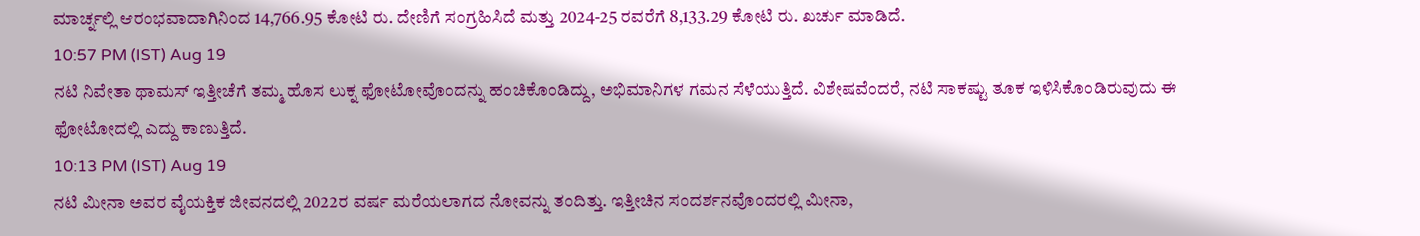ಮಾರ್ಚ್ನಲ್ಲಿ ಆರಂಭವಾದಾಗಿನಿಂದ 14,766.95 ಕೋಟಿ ರು. ದೇಣಿಗೆ ಸಂಗ್ರಹಿಸಿದೆ ಮತ್ತು 2024-25 ರವರೆಗೆ 8,133.29 ಕೋಟಿ ರು. ಖರ್ಚು ಮಾಡಿದೆ.
10:57 PM (IST) Aug 19
ನಟಿ ನಿವೇತಾ ಥಾಮಸ್ ಇತ್ತೀಚೆಗೆ ತಮ್ಮ ಹೊಸ ಲುಕ್ನ ಫೋಟೋವೊಂದನ್ನು ಹಂಚಿಕೊಂಡಿದ್ದು, ಅಭಿಮಾನಿಗಳ ಗಮನ ಸೆಳೆಯುತ್ತಿದೆ. ವಿಶೇಷವೆಂದರೆ, ನಟಿ ಸಾಕಷ್ಟು ತೂಕ ಇಳಿಸಿಕೊಂಡಿರುವುದು ಈ ಫೋಟೋದಲ್ಲಿ ಎದ್ದು ಕಾಣುತ್ತಿದೆ.
10:13 PM (IST) Aug 19
ನಟಿ ಮೀನಾ ಅವರ ವೈಯಕ್ತಿಕ ಜೀವನದಲ್ಲಿ 2022ರ ವರ್ಷ ಮರೆಯಲಾಗದ ನೋವನ್ನು ತಂದಿತ್ತು. ಇತ್ತೀಚಿನ ಸಂದರ್ಶನವೊಂದರಲ್ಲಿ ಮೀನಾ,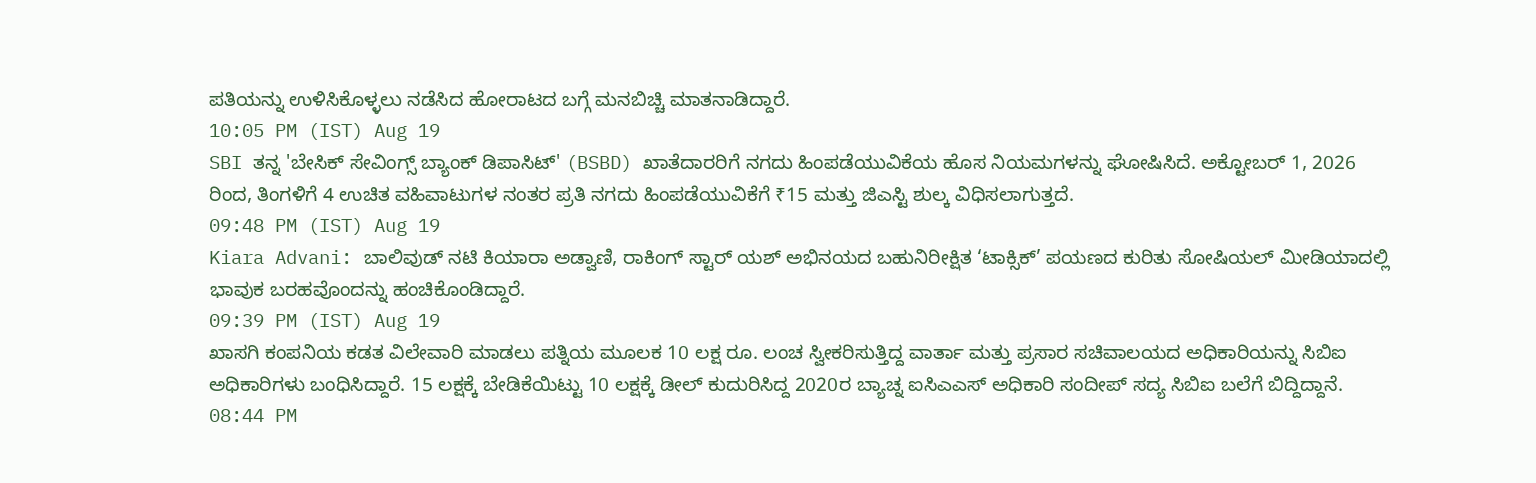ಪತಿಯನ್ನು ಉಳಿಸಿಕೊಳ್ಳಲು ನಡೆಸಿದ ಹೋರಾಟದ ಬಗ್ಗೆ ಮನಬಿಚ್ಚಿ ಮಾತನಾಡಿದ್ದಾರೆ.
10:05 PM (IST) Aug 19
SBI ತನ್ನ 'ಬೇಸಿಕ್ ಸೇವಿಂಗ್ಸ್ ಬ್ಯಾಂಕ್ ಡಿಪಾಸಿಟ್' (BSBD) ಖಾತೆದಾರರಿಗೆ ನಗದು ಹಿಂಪಡೆಯುವಿಕೆಯ ಹೊಸ ನಿಯಮಗಳನ್ನು ಘೋಷಿಸಿದೆ. ಅಕ್ಟೋಬರ್ 1, 2026 ರಿಂದ, ತಿಂಗಳಿಗೆ 4 ಉಚಿತ ವಹಿವಾಟುಗಳ ನಂತರ ಪ್ರತಿ ನಗದು ಹಿಂಪಡೆಯುವಿಕೆಗೆ ₹15 ಮತ್ತು ಜಿಎಸ್ಟಿ ಶುಲ್ಕ ವಿಧಿಸಲಾಗುತ್ತದೆ.
09:48 PM (IST) Aug 19
Kiara Advani: ಬಾಲಿವುಡ್ ನಟಿ ಕಿಯಾರಾ ಅಡ್ವಾಣಿ, ರಾಕಿಂಗ್ ಸ್ಟಾರ್ ಯಶ್ ಅಭಿನಯದ ಬಹುನಿರೀಕ್ಷಿತ ‘ಟಾಕ್ಸಿಕ್’ ಪಯಣದ ಕುರಿತು ಸೋಷಿಯಲ್ ಮೀಡಿಯಾದಲ್ಲಿ ಭಾವುಕ ಬರಹವೊಂದನ್ನು ಹಂಚಿಕೊಂಡಿದ್ದಾರೆ.
09:39 PM (IST) Aug 19
ಖಾಸಗಿ ಕಂಪನಿಯ ಕಡತ ವಿಲೇವಾರಿ ಮಾಡಲು ಪತ್ನಿಯ ಮೂಲಕ 10 ಲಕ್ಷ ರೂ. ಲಂಚ ಸ್ವೀಕರಿಸುತ್ತಿದ್ದ ವಾರ್ತಾ ಮತ್ತು ಪ್ರಸಾರ ಸಚಿವಾಲಯದ ಅಧಿಕಾರಿಯನ್ನು ಸಿಬಿಐ ಅಧಿಕಾರಿಗಳು ಬಂಧಿಸಿದ್ದಾರೆ. 15 ಲಕ್ಷಕ್ಕೆ ಬೇಡಿಕೆಯಿಟ್ಟು 10 ಲಕ್ಷಕ್ಕೆ ಡೀಲ್ ಕುದುರಿಸಿದ್ದ 2020ರ ಬ್ಯಾಚ್ನ ಐಸಿಎಎಸ್ ಅಧಿಕಾರಿ ಸಂದೀಪ್ ಸದ್ಯ ಸಿಬಿಐ ಬಲೆಗೆ ಬಿದ್ದಿದ್ದಾನೆ.
08:44 PM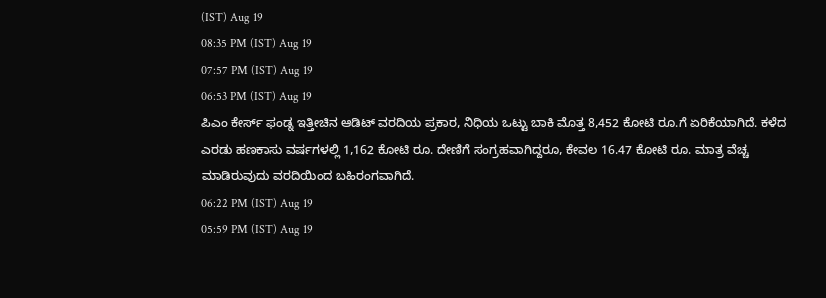(IST) Aug 19
08:35 PM (IST) Aug 19
07:57 PM (IST) Aug 19
06:53 PM (IST) Aug 19
ಪಿಎಂ ಕೇರ್ಸ್ ಫಂಡ್ನ ಇತ್ತೀಚಿನ ಆಡಿಟ್ ವರದಿಯ ಪ್ರಕಾರ, ನಿಧಿಯ ಒಟ್ಟು ಬಾಕಿ ಮೊತ್ತ 8,452 ಕೋಟಿ ರೂ.ಗೆ ಏರಿಕೆಯಾಗಿದೆ. ಕಳೆದ ಎರಡು ಹಣಕಾಸು ವರ್ಷಗಳಲ್ಲಿ 1,162 ಕೋಟಿ ರೂ. ದೇಣಿಗೆ ಸಂಗ್ರಹವಾಗಿದ್ದರೂ, ಕೇವಲ 16.47 ಕೋಟಿ ರೂ. ಮಾತ್ರ ವೆಚ್ಚ ಮಾಡಿರುವುದು ವರದಿಯಿಂದ ಬಹಿರಂಗವಾಗಿದೆ.
06:22 PM (IST) Aug 19
05:59 PM (IST) Aug 19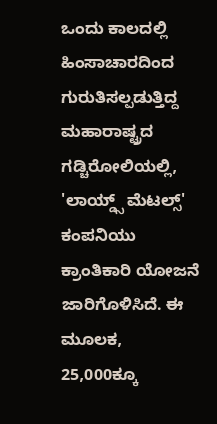ಒಂದು ಕಾಲದಲ್ಲಿ ಹಿಂಸಾಚಾರದಿಂದ ಗುರುತಿಸಲ್ಪಡುತ್ತಿದ್ದ ಮಹಾರಾಷ್ಟ್ರದ ಗಡ್ಚಿರೋಲಿಯಲ್ಲಿ, 'ಲಾಯ್ಡ್ಸ್ ಮೆಟಲ್ಸ್' ಕಂಪನಿಯು ಕ್ರಾಂತಿಕಾರಿ ಯೋಜನೆ ಜಾರಿಗೊಳಿಸಿದೆ. ಈ ಮೂಲಕ, 25,000ಕ್ಕೂ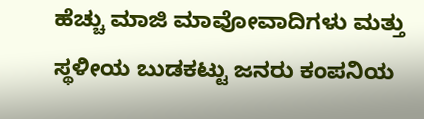ಹೆಚ್ಚು ಮಾಜಿ ಮಾವೋವಾದಿಗಳು ಮತ್ತು ಸ್ಥಳೀಯ ಬುಡಕಟ್ಟು ಜನರು ಕಂಪನಿಯ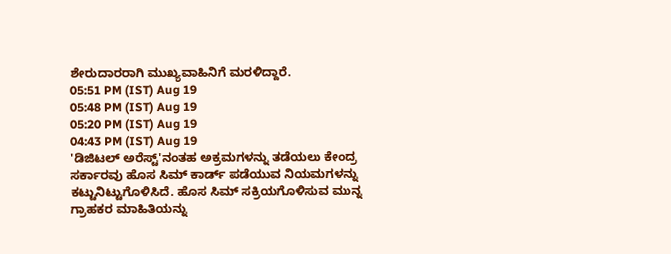ಶೇರುದಾರರಾಗಿ ಮುಖ್ಯವಾಹಿನಿಗೆ ಮರಳಿದ್ದಾರೆ.
05:51 PM (IST) Aug 19
05:48 PM (IST) Aug 19
05:20 PM (IST) Aug 19
04:43 PM (IST) Aug 19
'ಡಿಜಿಟಲ್ ಅರೆಸ್ಟ್'ನಂತಹ ಅಕ್ರಮಗಳನ್ನು ತಡೆಯಲು ಕೇಂದ್ರ ಸರ್ಕಾರವು ಹೊಸ ಸಿಮ್ ಕಾರ್ಡ್ ಪಡೆಯುವ ನಿಯಮಗಳನ್ನು ಕಟ್ಟುನಿಟ್ಟುಗೊಳಿಸಿದೆ. ಹೊಸ ಸಿಮ್ ಸಕ್ರಿಯಗೊಳಿಸುವ ಮುನ್ನ ಗ್ರಾಹಕರ ಮಾಹಿತಿಯನ್ನು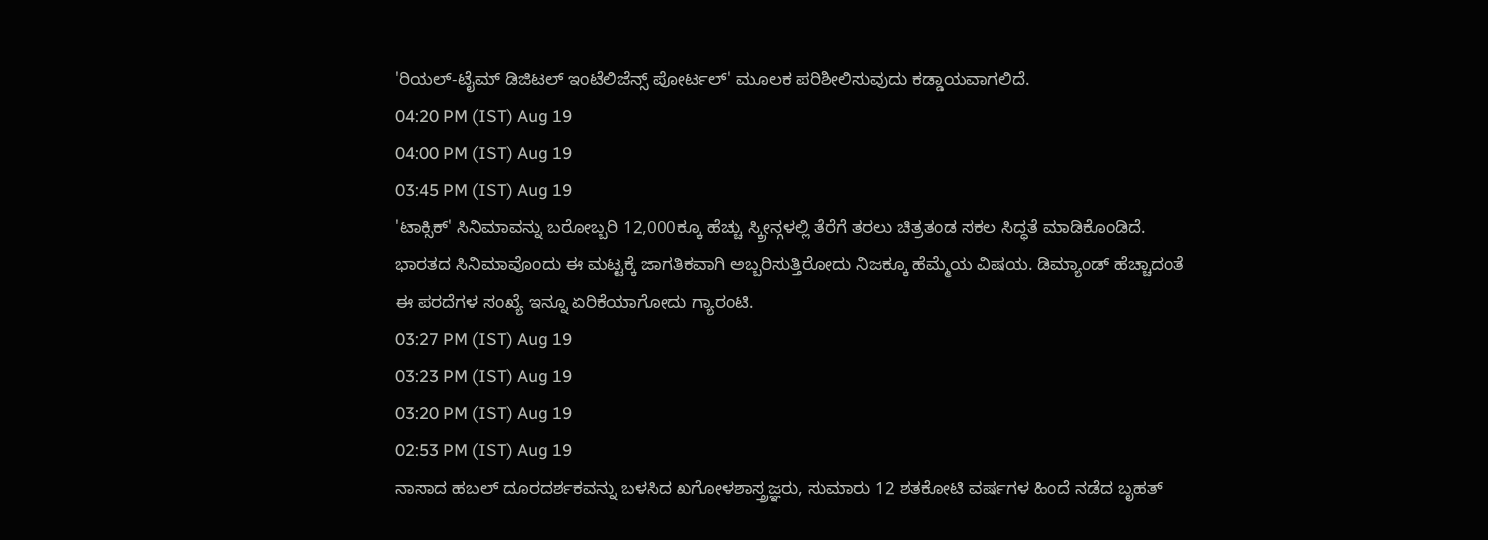'ರಿಯಲ್-ಟೈಮ್ ಡಿಜಿಟಲ್ ಇಂಟೆಲಿಜೆನ್ಸ್ ಪೋರ್ಟಲ್' ಮೂಲಕ ಪರಿಶೀಲಿಸುವುದು ಕಡ್ಡಾಯವಾಗಲಿದೆ.
04:20 PM (IST) Aug 19
04:00 PM (IST) Aug 19
03:45 PM (IST) Aug 19
'ಟಾಕ್ಸಿಕ್' ಸಿನಿಮಾವನ್ನು ಬರೋಬ್ಬರಿ 12,000ಕ್ಕೂ ಹೆಚ್ಚು ಸ್ಕ್ರೀನ್ಗಳಲ್ಲಿ ತೆರೆಗೆ ತರಲು ಚಿತ್ರತಂಡ ಸಕಲ ಸಿದ್ಧತೆ ಮಾಡಿಕೊಂಡಿದೆ. ಭಾರತದ ಸಿನಿಮಾವೊಂದು ಈ ಮಟ್ಟಕ್ಕೆ ಜಾಗತಿಕವಾಗಿ ಅಬ್ಬರಿಸುತ್ತಿರೋದು ನಿಜಕ್ಕೂ ಹೆಮ್ಮೆಯ ವಿಷಯ. ಡಿಮ್ಯಾಂಡ್ ಹೆಚ್ಚಾದಂತೆ ಈ ಪರದೆಗಳ ಸಂಖ್ಯೆ ಇನ್ನೂ ಏರಿಕೆಯಾಗೋದು ಗ್ಯಾರಂಟಿ.
03:27 PM (IST) Aug 19
03:23 PM (IST) Aug 19
03:20 PM (IST) Aug 19
02:53 PM (IST) Aug 19
ನಾಸಾದ ಹಬಲ್ ದೂರದರ್ಶಕವನ್ನು ಬಳಸಿದ ಖಗೋಳಶಾಸ್ತ್ರಜ್ಞರು, ಸುಮಾರು 12 ಶತಕೋಟಿ ವರ್ಷಗಳ ಹಿಂದೆ ನಡೆದ ಬೃಹತ್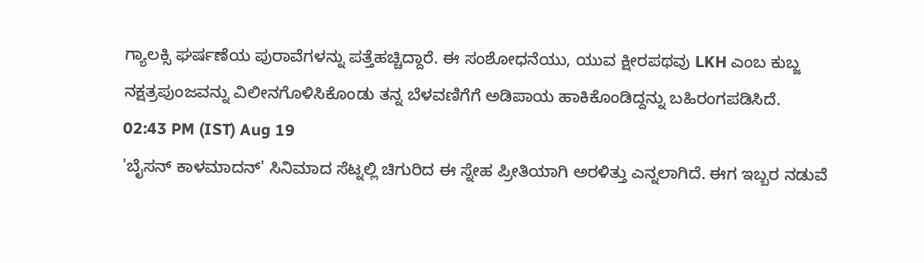ಗ್ಯಾಲಕ್ಸಿ ಘರ್ಷಣೆಯ ಪುರಾವೆಗಳನ್ನು ಪತ್ತೆಹಚ್ಚಿದ್ದಾರೆ. ಈ ಸಂಶೋಧನೆಯು, ಯುವ ಕ್ಷೀರಪಥವು LKH ಎಂಬ ಕುಬ್ಜ ನಕ್ಷತ್ರಪುಂಜವನ್ನು ವಿಲೀನಗೊಳಿಸಿಕೊಂಡು ತನ್ನ ಬೆಳವಣಿಗೆಗೆ ಅಡಿಪಾಯ ಹಾಕಿಕೊಂಡಿದ್ದನ್ನು ಬಹಿರಂಗಪಡಿಸಿದೆ.
02:43 PM (IST) Aug 19
'ಬೈಸನ್ ಕಾಳಮಾದನ್' ಸಿನಿಮಾದ ಸೆಟ್ನಲ್ಲಿ ಚಿಗುರಿದ ಈ ಸ್ನೇಹ ಪ್ರೀತಿಯಾಗಿ ಅರಳಿತ್ತು ಎನ್ನಲಾಗಿದೆ. ಈಗ ಇಬ್ಬರ ನಡುವೆ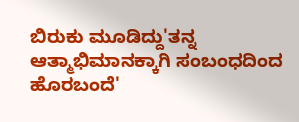ಬಿರುಕು ಮೂಡಿದ್ದು'ತನ್ನ ಆತ್ಮಾಭಿಮಾನಕ್ಕಾಗಿ ಸಂಬಂಧದಿಂದ ಹೊರಬಂದೆ'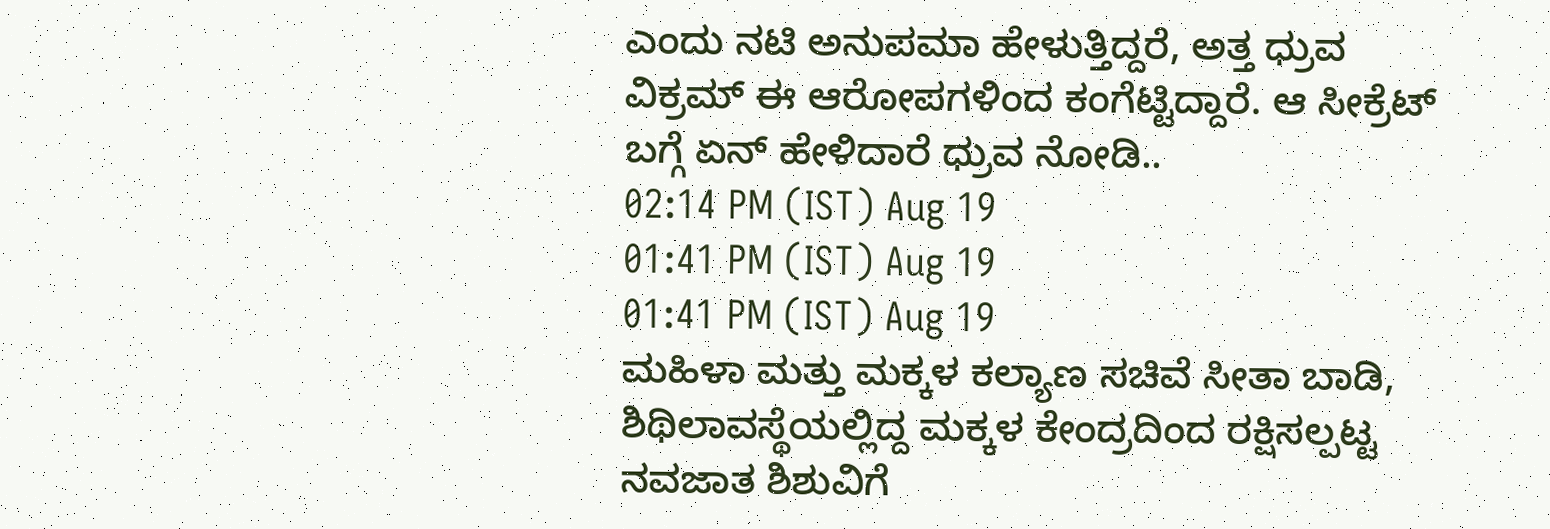ಎಂದು ನಟಿ ಅನುಪಮಾ ಹೇಳುತ್ತಿದ್ದರೆ, ಅತ್ತ ಧ್ರುವ ವಿಕ್ರಮ್ ಈ ಆರೋಪಗಳಿಂದ ಕಂಗೆಟ್ಟಿದ್ದಾರೆ. ಆ ಸೀಕ್ರೆಟ್ ಬಗ್ಗೆ ಏನ್ ಹೇಳಿದಾರೆ ಧ್ರುವ ನೋಡಿ..
02:14 PM (IST) Aug 19
01:41 PM (IST) Aug 19
01:41 PM (IST) Aug 19
ಮಹಿಳಾ ಮತ್ತು ಮಕ್ಕಳ ಕಲ್ಯಾಣ ಸಚಿವೆ ಸೀತಾ ಬಾಡಿ, ಶಿಥಿಲಾವಸ್ಥೆಯಲ್ಲಿದ್ದ ಮಕ್ಕಳ ಕೇಂದ್ರದಿಂದ ರಕ್ಷಿಸಲ್ಪಟ್ಟ ನವಜಾತ ಶಿಶುವಿಗೆ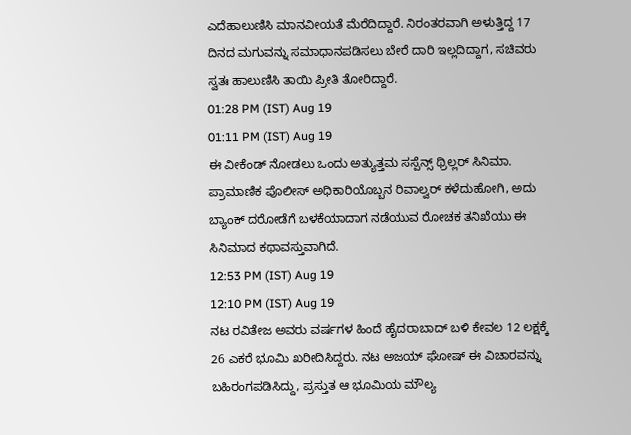ಎದೆಹಾಲುಣಿಸಿ ಮಾನವೀಯತೆ ಮೆರೆದಿದ್ದಾರೆ. ನಿರಂತರವಾಗಿ ಅಳುತ್ತಿದ್ದ 17 ದಿನದ ಮಗುವನ್ನು ಸಮಾಧಾನಪಡಿಸಲು ಬೇರೆ ದಾರಿ ಇಲ್ಲದಿದ್ದಾಗ, ಸಚಿವರು ಸ್ವತಃ ಹಾಲುಣಿಸಿ ತಾಯಿ ಪ್ರೀತಿ ತೋರಿದ್ದಾರೆ.
01:28 PM (IST) Aug 19
01:11 PM (IST) Aug 19
ಈ ವೀಕೆಂಡ್ ನೋಡಲು ಒಂದು ಅತ್ಯುತ್ತಮ ಸಸ್ಪೆನ್ಸ್ ಥ್ರಿಲ್ಲರ್ ಸಿನಿಮಾ. ಪ್ರಾಮಾಣಿಕ ಪೊಲೀಸ್ ಅಧಿಕಾರಿಯೊಬ್ಬನ ರಿವಾಲ್ವರ್ ಕಳೆದುಹೋಗಿ, ಅದು ಬ್ಯಾಂಕ್ ದರೋಡೆಗೆ ಬಳಕೆಯಾದಾಗ ನಡೆಯುವ ರೋಚಕ ತನಿಖೆಯು ಈ ಸಿನಿಮಾದ ಕಥಾವಸ್ತುವಾಗಿದೆ.
12:53 PM (IST) Aug 19
12:10 PM (IST) Aug 19
ನಟ ರವಿತೇಜ ಅವರು ವರ್ಷಗಳ ಹಿಂದೆ ಹೈದರಾಬಾದ್ ಬಳಿ ಕೇವಲ 12 ಲಕ್ಷಕ್ಕೆ 26 ಎಕರೆ ಭೂಮಿ ಖರೀದಿಸಿದ್ದರು. ನಟ ಅಜಯ್ ಘೋಷ್ ಈ ವಿಚಾರವನ್ನು ಬಹಿರಂಗಪಡಿಸಿದ್ದು, ಪ್ರಸ್ತುತ ಆ ಭೂಮಿಯ ಮೌಲ್ಯ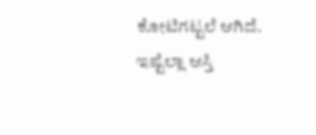ಕೋಟಿಗಟ್ಟಲೆ ಆಗಿದೆ. ಇಷ್ಟೆಲ್ಲಾ ಆಸ್ತಿ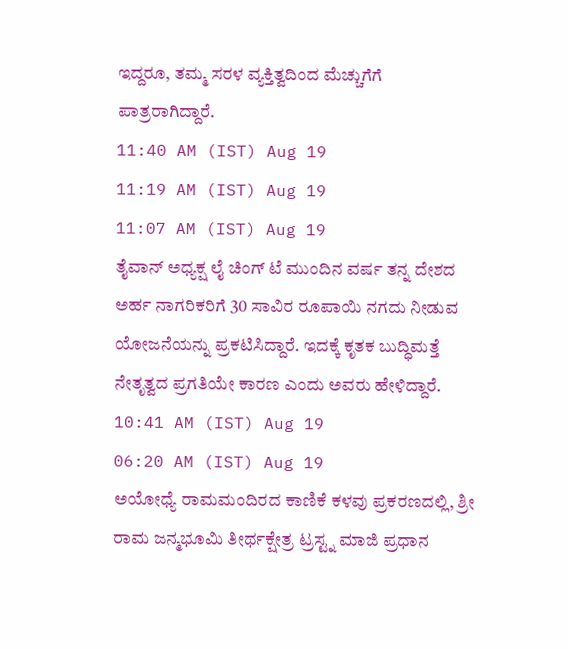ಇದ್ದರೂ, ತಮ್ಮ ಸರಳ ವ್ಯಕ್ತಿತ್ವದಿಂದ ಮೆಚ್ಚುಗೆಗೆ ಪಾತ್ರರಾಗಿದ್ದಾರೆ.
11:40 AM (IST) Aug 19
11:19 AM (IST) Aug 19
11:07 AM (IST) Aug 19
ತೈವಾನ್ ಅಧ್ಯಕ್ಷ ಲೈ ಚಿಂಗ್ ಟೆ ಮುಂದಿನ ವರ್ಷ ತನ್ನ ದೇಶದ ಅರ್ಹ ನಾಗರಿಕರಿಗೆ 30 ಸಾವಿರ ರೂಪಾಯಿ ನಗದು ನೀಡುವ ಯೋಜನೆಯನ್ನು ಪ್ರಕಟಿಸಿದ್ದಾರೆ. ಇದಕ್ಕೆ ಕೃತಕ ಬುದ್ಧಿಮತ್ತೆ ನೇತೃತ್ವದ ಪ್ರಗತಿಯೇ ಕಾರಣ ಎಂದು ಅವರು ಹೇಳಿದ್ದಾರೆ.
10:41 AM (IST) Aug 19
06:20 AM (IST) Aug 19
ಅಯೋಧ್ಯೆ ರಾಮಮಂದಿರದ ಕಾಣಿಕೆ ಕಳವು ಪ್ರಕರಣದಲ್ಲಿ, ಶ್ರೀ ರಾಮ ಜನ್ಮಭೂಮಿ ತೀರ್ಥಕ್ಷೇತ್ರ ಟ್ರಸ್ಟ್ನ ಮಾಜಿ ಪ್ರಧಾನ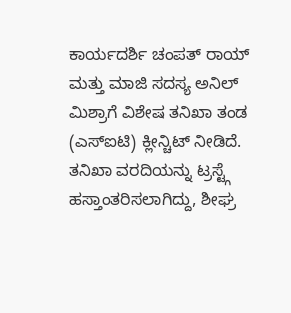ಕಾರ್ಯದರ್ಶಿ ಚಂಪತ್ ರಾಯ್ ಮತ್ತು ಮಾಜಿ ಸದಸ್ಯ ಅನಿಲ್ ಮಿಶ್ರಾಗೆ ವಿಶೇಷ ತನಿಖಾ ತಂಡ (ಎಸ್ಐಟಿ) ಕ್ಲೀನ್ಚಿಟ್ ನೀಡಿದೆ. ತನಿಖಾ ವರದಿಯನ್ನು ಟ್ರಸ್ಟ್ಗೆ ಹಸ್ತಾಂತರಿಸಲಾಗಿದ್ದು, ಶೀಘ್ರ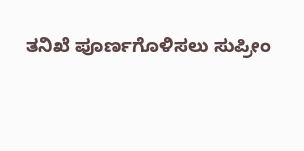ತನಿಖೆ ಪೂರ್ಣಗೊಳಿಸಲು ಸುಪ್ರೀಂ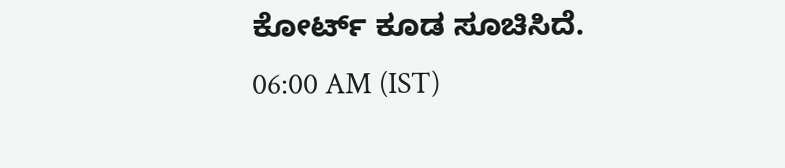ಕೋರ್ಟ್ ಕೂಡ ಸೂಚಿಸಿದೆ.
06:00 AM (IST)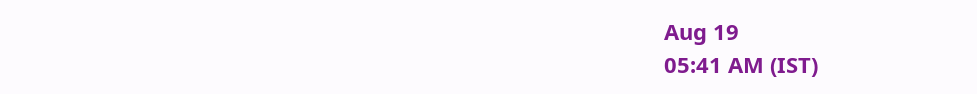Aug 19
05:41 AM (IST)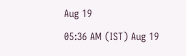Aug 19
05:36 AM (IST) Aug 19